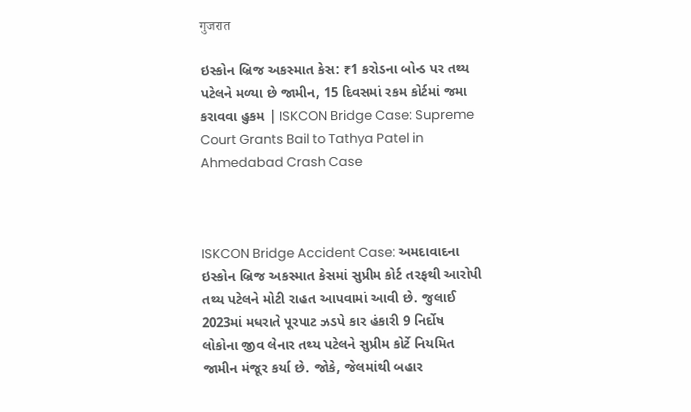गुजरात

ઇસ્કોન બ્રિજ અકસ્માત કેસ: ₹1 કરોડના બોન્ડ પર તથ્ય પટેલને મળ્યા છે જામીન, 15 દિવસમાં રકમ કોર્ટમાં જમા કરાવવા હુકમ | ISKCON Bridge Case: Supreme Court Grants Bail to Tathya Patel in Ahmedabad Crash Case



ISKCON Bridge Accident Case: અમદાવાદના ઇસ્કોન બ્રિજ અકસ્માત કેસમાં સુપ્રીમ કોર્ટ તરફથી આરોપી તથ્ય પટેલને મોટી રાહત આપવામાં આવી છે. જુલાઈ 2023માં મધરાતે પૂરપાટ ઝડપે કાર હંકારી 9 નિર્દોષ લોકોના જીવ લેનાર તથ્ય પટેલને સુપ્રીમ કોર્ટે નિયમિત જામીન મંજૂર કર્યા છે. જોકે, જેલમાંથી બહાર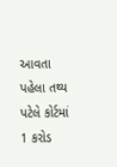આવતા પહેલા તથ્ય પટેલે કોર્ટમાં 1 કરોડ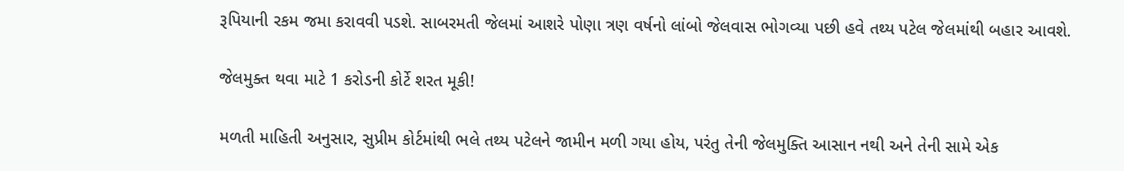રૂપિયાની રકમ જમા કરાવવી પડશે. સાબરમતી જેલમાં આશરે પોણા ત્રણ વર્ષનો લાંબો જેલવાસ ભોગવ્યા પછી હવે તથ્ય પટેલ જેલમાંથી બહાર આવશે.

જેલમુક્ત થવા માટે 1 કરોડની કોર્ટે શરત મૂકી!

મળતી માહિતી અનુસાર, સુપ્રીમ કોર્ટમાંથી ભલે તથ્ય પટેલને જામીન મળી ગયા હોય, પરંતુ તેની જેલમુક્તિ આસાન નથી અને તેની સામે એક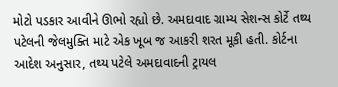મોટો પડકાર આવીને ઊભો રહ્યો છે. અમદાવાદ ગ્રામ્ય સેશન્સ કોર્ટે તથ્ય પટેલની જેલમુક્તિ માટે એક ખૂબ જ આકરી શરત મૂકી હતી. કોર્ટના આદેશ અનુસાર, તથ્ય પટેલે અમદાવાદની ટ્રાયલ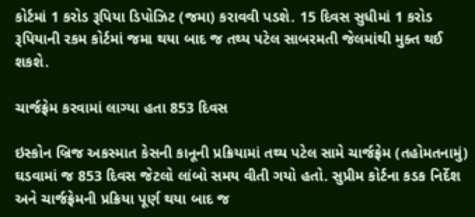કોર્ટમાં 1 કરોડ રૂપિયા ડિપોઝિટ (જમા) કરાવવી પડશે. 15 દિવસ સુધીમાં 1 કરોડ રૂપિયાની રકમ કોર્ટમાં જમા થયા બાદ જ તથ્ય પટેલ સાબરમતી જેલમાંથી મુક્ત થઈ શકશે.

ચાર્જફ્રેમ કરવામાં લાગ્યા હતા 853 દિવસ

ઇસ્કોન બ્રિજ અકસ્માત કેસની કાનૂની પ્રક્રિયામાં તથ્ય પટેલ સામે ચાર્જફ્રેમ (તહોમતનામું) ઘડવામાં જ 853 દિવસ જેટલો લાંબો સમય વીતી ગયો હતો. સુપ્રીમ કોર્ટના કડક નિર્દેશ અને ચાર્જફ્રેમની પ્રક્રિયા પૂર્ણ થયા બાદ જ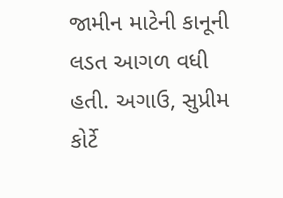જામીન માટેની કાનૂની લડત આગળ વધી હતી. અગાઉ, સુપ્રીમ કોર્ટે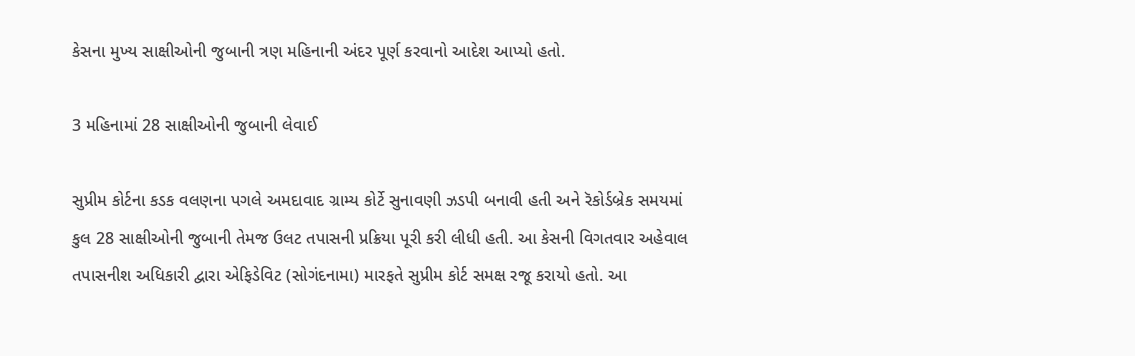કેસના મુખ્ય સાક્ષીઓની જુબાની ત્રણ મહિનાની અંદર પૂર્ણ કરવાનો આદેશ આપ્યો હતો.

3 મહિનામાં 28 સાક્ષીઓની જુબાની લેવાઈ

સુપ્રીમ કોર્ટના કડક વલણના પગલે અમદાવાદ ગ્રામ્ય કોર્ટે સુનાવણી ઝડપી બનાવી હતી અને રૅકોર્ડબ્રેક સમયમાં કુલ 28 સાક્ષીઓની જુબાની તેમજ ઉલટ તપાસની પ્રક્રિયા પૂરી કરી લીધી હતી. આ કેસની વિગતવાર અહેવાલ તપાસનીશ અધિકારી દ્વારા એફિડેવિટ (સોગંદનામા) મારફતે સુપ્રીમ કોર્ટ સમક્ષ રજૂ કરાયો હતો. આ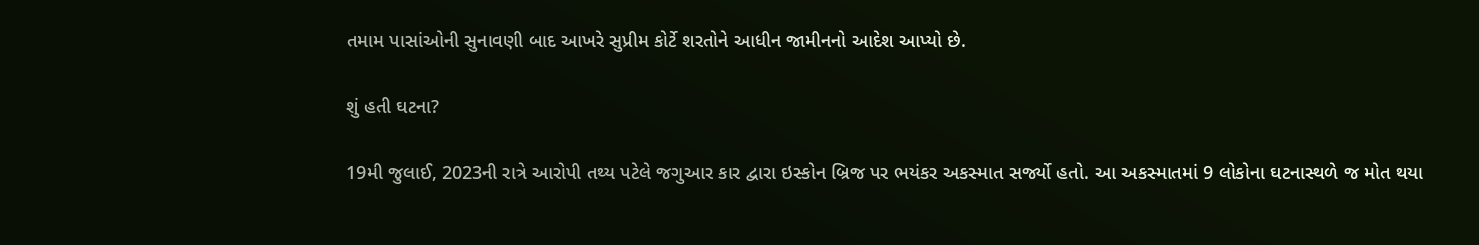તમામ પાસાંઓની સુનાવણી બાદ આખરે સુપ્રીમ કોર્ટે શરતોને આધીન જામીનનો આદેશ આપ્યો છે.

શું હતી ઘટના?

19મી જુલાઈ, 2023ની રાત્રે આરોપી તથ્ય પટેલે જગુઆર કાર દ્વારા ઇસ્કોન બ્રિજ પર ભયંકર અકસ્માત સર્જ્યો હતો. આ અકસ્માતમાં 9 લોકોના ઘટનાસ્થળે જ મોત થયા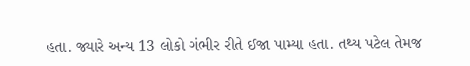હતા. જ્યારે અન્ય 13 લોકો ગંભીર રીતે ઈજા પામ્યા હતા. તથ્ય પટેલ તેમજ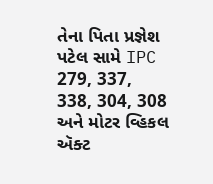તેના પિતા પ્રજ્ઞેશ પટેલ સામે IPC 279, 337, 338, 304, 308 અને મોટર વ્હિકલ ઍક્ટ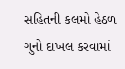સહિતની કલમો હેઠળ ગુનો દાખલ કરવામાં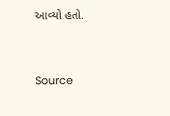આવ્યો હતો.



Source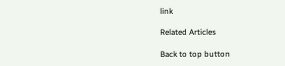link

Related Articles

Back to top button